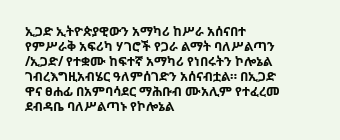ኢጋድ ኢትዮጵያዊውን አማካሪ ከሥራ አሰናበተ
የምሥራቅ አፍሪካ ሃገሮች የጋራ ልማት ባለሥልጣን /ኢጋድ/ የተቋሙ ከፍተኛ አማካሪ የነበሩትን ኮሎኔል ገብረእግዚአብሄር ዓለምሰገድን አሰናብቷል። በኢጋድ ዋና ፀሐፊ በአምባሳደር ማሕቡብ ሙአሊም የተፈረመ ደብዳቤ ባለሥልጣኑ የኮሎኔል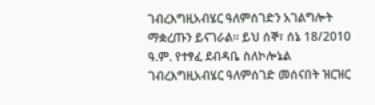ገብረእግዚአብሄር ዓለምሰገድን አገልግሎት ማቋረጡን ይናገራል። ይህ ሰኞ፣ ሰኔ 18/2010 ዓ.ም. የተፃፈ ደብዳቤ ስለኮሎኔል ገብረእግዚአብሄር ዓለምሰገድ መሰናበት ዝርዝር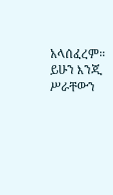አላሰፈረም። ይሁን እንጂ ሥራቸውን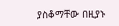ያስቆማቸው በዚያኑ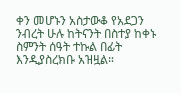ቀን መሆኑን አስታውቆ የአደጋን ንብረት ሁሉ ከትናንት በስተያ ከቀኑ ስምንት ሰዓት ተኩል በፊት እንዲያስረክቡ አዝዟል።